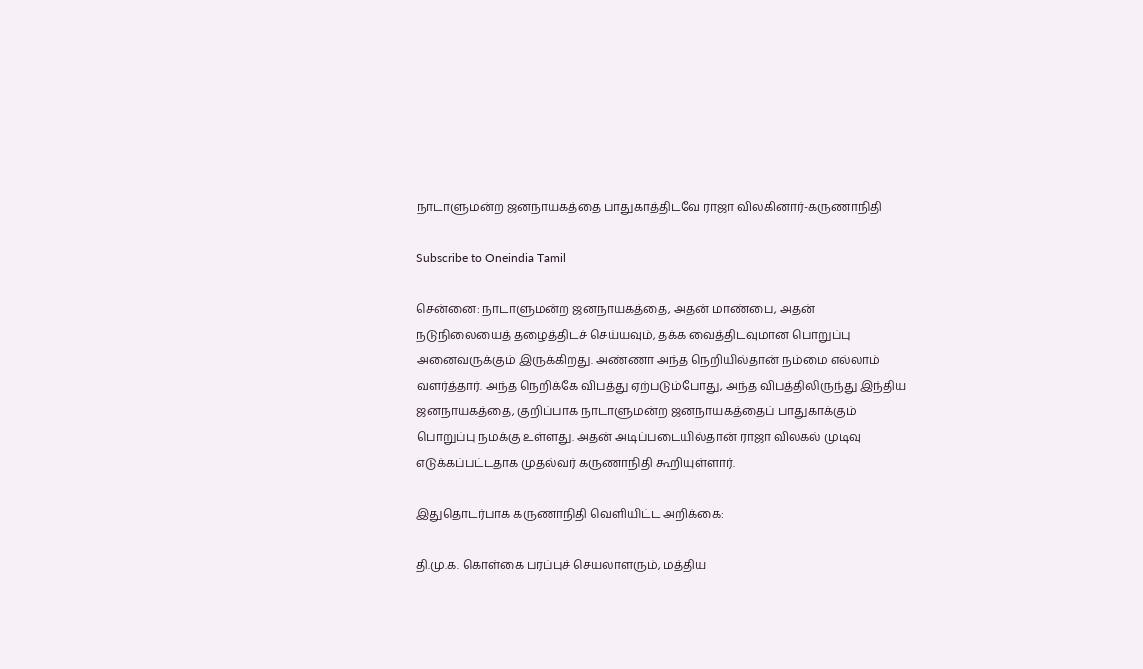நாடாளுமன்ற ஜனநாயகத்தை பாதுகாத்திடவே ராஜா விலகினார்-கருணாநிதி

Subscribe to Oneindia Tamil

சென்னை: நாடாளுமன்ற ஜனநாயகத்தை, அதன் மாண்பை, அதன் நடுநிலையைத் தழைத்திடச் செய்யவும், தக்க வைத்திடவுமான பொறுப்பு அனைவருக்கும் இருக்கிறது. அண்ணா அந்த நெறியில்தான் நம்மை எல்லாம் வளர்த்தார். அந்த நெறிக்கே விபத்து ஏற்படும்போது, அந்த விபத்திலிருந்து இந்திய ஜனநாயகத்தை, குறிப்பாக நாடாளுமன்ற ஜனநாயகத்தைப் பாதுகாக்கும் பொறுப்பு நமக்கு உள்ளது. அதன் அடிப்படையில்தான் ராஜா விலகல் முடிவு எடுக்கப்பட்டதாக முதல்வர் கருணாநிதி கூறியுள்ளார்.

இதுதொடர்பாக கருணாநிதி வெளியிட்ட அறிக்கை:

தி.மு.க. கொள்கை பரப்புச் செயலாளரும், மத்திய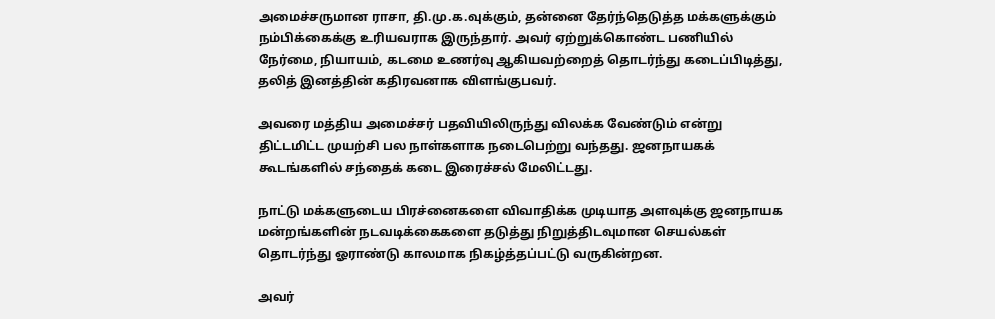அமைச்சருமான ராசா, தி.மு.க.வுக்கும், தன்னை தேர்ந்தெடுத்த மக்களுக்கும் நம்பிக்கைக்கு உரியவராக இருந்தார். அவர் ஏற்றுக்கொண்ட பணியில் நேர்மை, நியாயம், கடமை உணர்வு ஆகியவற்றைத் தொடர்ந்து கடைப்பிடித்து, தலித் இனத்தின் கதிரவனாக விளங்குபவர்.

அவரை மத்திய அமைச்சர் பதவியிலிருந்து விலக்க வேண்டும் என்று திட்டமிட்ட முயற்சி பல நாள்களாக நடைபெற்று வந்தது. ஜனநாயகக் கூடங்களில் சந்தைக் கடை இரைச்சல் மேலிட்டது.

நாட்டு மக்களுடைய பிரச்னைகளை விவாதிக்க முடியாத அளவுக்கு ஜனநாயக மன்றங்களின் நடவடிக்கைகளை தடுத்து நிறுத்திடவுமான செயல்கள் தொடர்ந்து ஓராண்டு காலமாக நிகழ்த்தப்பட்டு வருகின்றன.

அவர்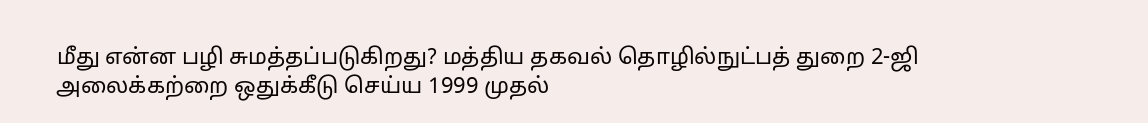மீது என்ன பழி சுமத்தப்படுகிறது? மத்திய தகவல் தொழில்நுட்பத் துறை 2-ஜி அலைக்கற்றை ஒதுக்கீடு செய்ய 1999 முதல்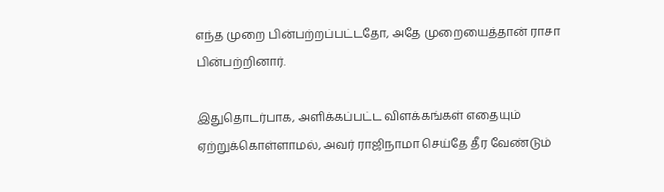எந்த முறை பின்பற்றப்பட்டதோ, அதே முறையைத்தான் ராசா பின்பற்றினார்.

இதுதொடர்பாக, அளிக்கப்பட்ட விளக்கங்கள் எதையும் ஏற்றுக்கொள்ளாமல், அவர் ராஜிநாமா செய்தே தீர வேண்டும்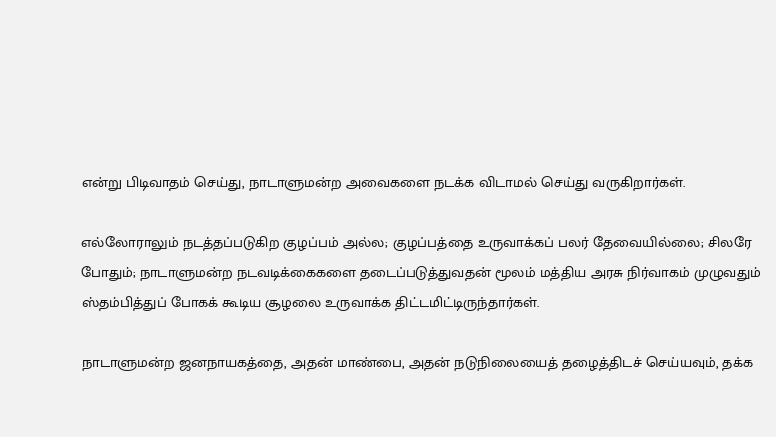என்று பிடிவாதம் செய்து, நாடாளுமன்ற அவைகளை நடக்க விடாமல் செய்து வருகிறார்கள்.

எல்லோராலும் நடத்தப்படுகிற குழப்பம் அல்ல; குழப்பத்தை உருவாக்கப் பலர் தேவையில்லை; சிலரே போதும்; நாடாளுமன்ற நடவடிக்கைகளை தடைப்படுத்துவதன் மூலம் மத்திய அரசு நிர்வாகம் முழுவதும் ஸ்தம்பித்துப் போகக் கூடிய சூழலை உருவாக்க திட்டமிட்டிருந்தார்கள்.

நாடாளுமன்ற ஜனநாயகத்தை, அதன் மாண்பை, அதன் நடுநிலையைத் தழைத்திடச் செய்யவும், தக்க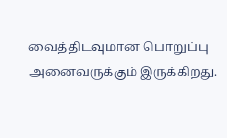வைத்திடவுமான பொறுப்பு அனைவருக்கும் இருக்கிறது.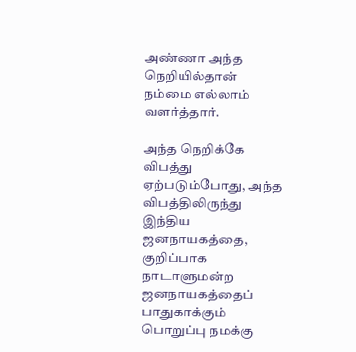அண்ணா அந்த நெறியில்தான் நம்மை எல்லாம் வளர்த்தார்.

அந்த நெறிக்கே விபத்து ஏற்படும்போது, அந்த விபத்திலிருந்து இந்திய ஜனநாயகத்தை, குறிப்பாக நாடாளுமன்ற ஜனநாயகத்தைப் பாதுகாக்கும் பொறுப்பு நமக்கு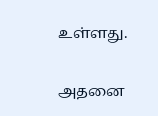உள்ளது.

அதனை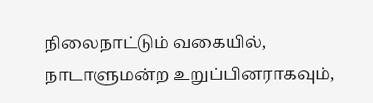நிலைநாட்டும் வகையில், நாடாளுமன்ற உறுப்பினராகவும்,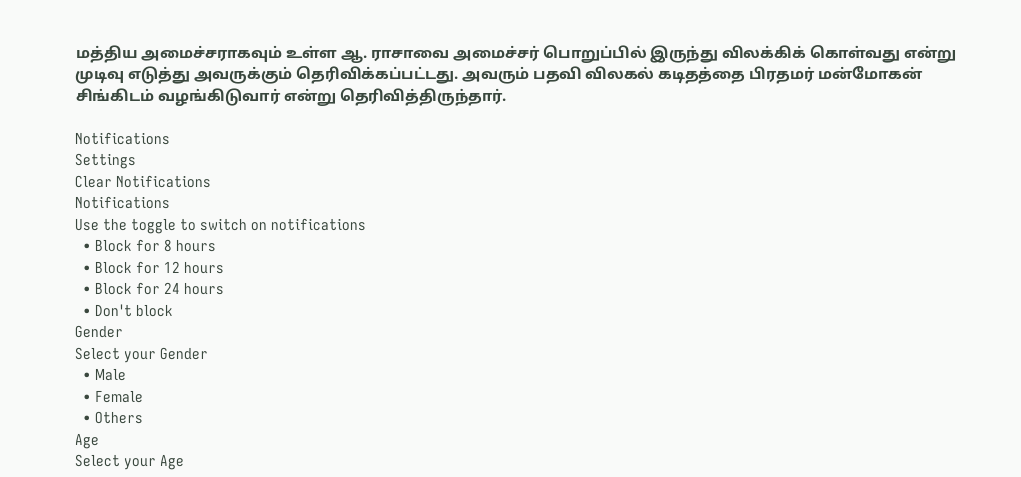மத்திய அமைச்சராகவும் உள்ள ஆ. ராசாவை அமைச்சர் பொறுப்பில் இருந்து விலக்கிக் கொள்வது என்று முடிவு எடுத்து அவருக்கும் தெரிவிக்கப்பட்டது. அவரும் பதவி விலகல் கடிதத்தை பிரதமர் மன்மோகன் சிங்கிடம் வழங்கிடுவார் என்று தெரிவித்திருந்தார்.

Notifications
Settings
Clear Notifications
Notifications
Use the toggle to switch on notifications
  • Block for 8 hours
  • Block for 12 hours
  • Block for 24 hours
  • Don't block
Gender
Select your Gender
  • Male
  • Female
  • Others
Age
Select your Age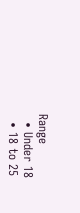Range
  • Under 18
  • 18 to 25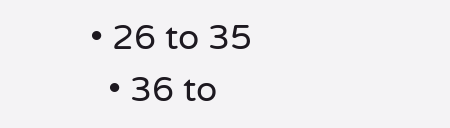• 26 to 35
  • 36 to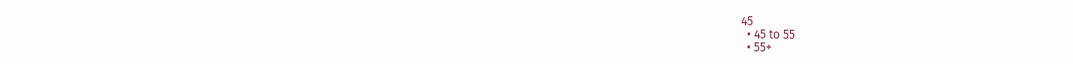45
  • 45 to 55
  • 55+